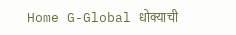Home G-Global धोक्याची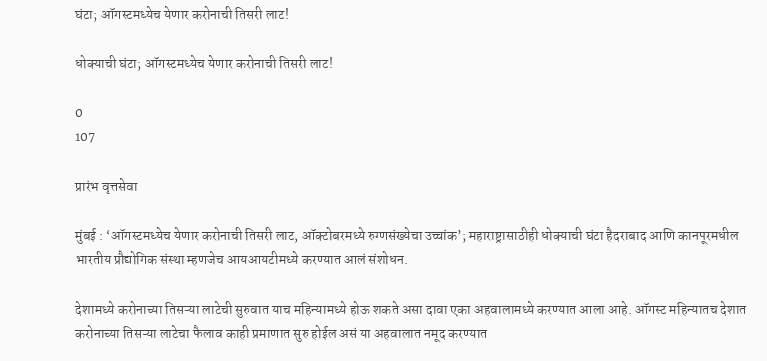घंटा; ऑगस्टमध्येच येणार करोनाची तिसरी लाट!

धोक्याची घंटा; ऑगस्टमध्येच येणार करोनाची तिसरी लाट!

0
107

प्रारंभ वृत्तसेवा

मुंबई : ‘ऑगस्टमध्येच येणार करोनाची तिसरी लाट, ऑक्टोबरमध्ये रुग्णसंख्येचा उच्चांक’; महाराष्ट्रासाठीही धोक्याची घंटा हैदराबाद आणि कानपूरमधील भारतीय प्रौद्योगिक संस्था म्हणजेच आयआयटीमध्ये करण्यात आलं संशोधन.

देशामध्ये करोनाच्या तिसऱ्या लाटेची सुरुवात याच महिन्यामध्ये होऊ शकते असा दावा एका अहवालामध्ये करण्यात आला आहे. ऑगस्ट महिन्यातच देशात करोनाच्या तिसऱ्या लाटेचा फैलाव काही प्रमाणात सुरु होईल असं या अहवालात नमूद करण्यात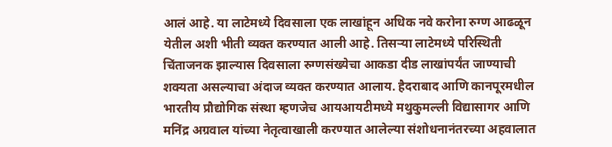आलं आहे. या लाटेमध्ये दिवसाला एक लाखांहून अधिक नवे करोना रुग्ण आढळून येतील अशी भीती व्यक्त करण्यात आली आहे. तिसऱ्या लाटेमध्ये परिस्थिती चिंताजनक झाल्यास दिवसाला रुग्णसंख्येचा आकडा दीड लाखांपर्यंत जाण्याची शक्यता असल्याचा अंदाज व्यक्त करण्यात आलाय. हैदराबाद आणि कानपूरमधील भारतीय प्रौद्योगिक संस्था म्हणजेच आयआयटीमध्ये मथुकुमल्ली विद्यासागर आणि मनिंद्र अग्रवाल यांच्या नेतृत्वाखाली करण्यात आलेल्या संशोधनानंतरच्या अहवालात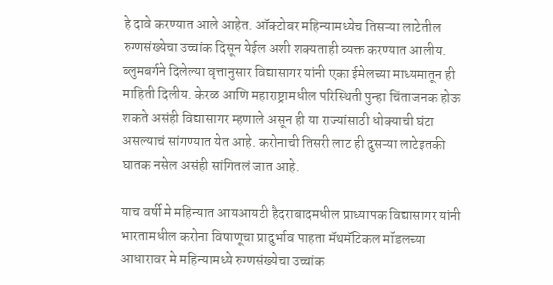हे दावे करण्यात आले आहेत. ऑक्टोबर महिन्यामध्येच तिसऱ्या लाटेतील रुग्णसंख्येचा उच्चांक दिसून येईल अशी शक्यताही व्यक्त करण्यात आलीय. ब्लुमबर्गने दिलेल्या वृत्तानुसार विद्यासागर यांनी एका ईमेलच्या माध्यमातून ही माहिती दिलीय. केरळ आणि महाराष्ट्रामधील परिस्थिती पुन्हा चिंताजनक होऊ शकते असंही विद्यासागर म्हणाले असून ही या राज्यांसाठी धोक्याची घंटा असल्याचं सांगण्यात येत आहे. करोनाची तिसरी लाट ही दुसऱ्या लाटेइतकी घातक नसेल असंही सांगितलं जात आहे.

याच वर्षी मे महिन्यात आयआयटी हैदराबादमधील प्राध्यापक विद्यासागर यांनी भारतामधील करोना विषाणूचा प्रादुर्भाव पाहता मॅथमॅटिकल मॉडलच्या आधारावर मे महिन्यामध्ये रुग्णसंख्येचा उच्चांक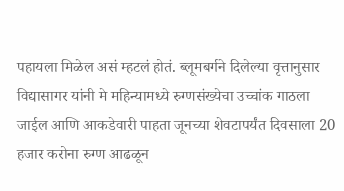पहायला मिळेल असं म्हटलं होतं. ब्लूमबर्गने दिलेल्या वृत्तानुसार विद्यासागर यांनी मे महिन्यामध्ये रुग्णसंख्येचा उच्चांक गाठला जाईल आणि आकडेवारी पाहता जूनच्या शेवटापर्यंत दिवसाला 20 हजार करोना रुग्ण आढळून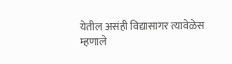येतील असंही विद्यासागर त्यावेळेस म्हणाले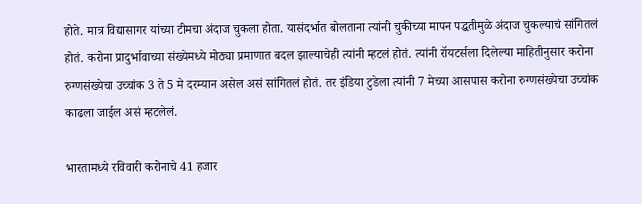होते. मात्र विद्यासागर यांच्या टीमचा अंदाज चुकला होता. यासंदर्भात बोलताना त्यांनी चुकीच्या मापन पद्धतीमुळे अंदाज चुकल्याचं सांगितलं होतं. करोना प्रादुर्भावाच्या संख्येमध्ये मोठ्या प्रमाणात बदल झाल्याचेही त्यांनी म्हटलं होतं. त्यांनी रॉयटर्सला दिलेल्या माहितीनुसार करोना रुग्णसंख्येचा उच्चांक 3 ते 5 मे दरम्यान असेल असं सांगितलं होतं. तर इंडिया टुडेला त्यांनी 7 मेच्या आसपास करोना रुग्णसंख्येचा उच्चांक काढला जाईल असं म्हटलेलं.

भारतामध्ये रविवारी करोनाचे 41 हजार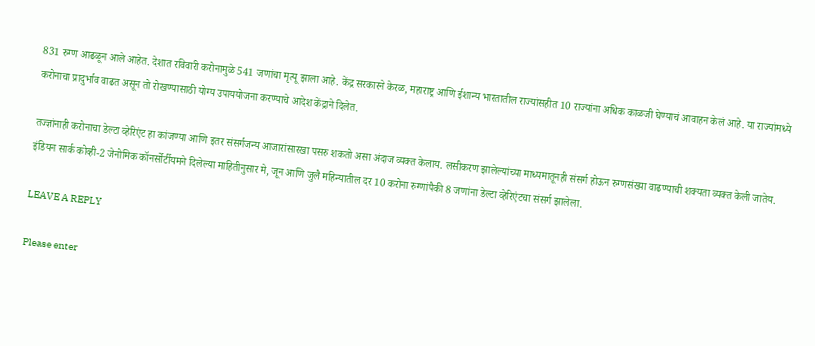831 रुग्ण आढळून आले आहेत. देशात रविवारी करोनामुळे 541 जणांचा मृत्यू झाला आहे. केंद्र सरकारने केरळ, महाराष्ट्र आणि ईशान्य भारतातील राज्यांसहीत 10 राज्यांना अधिक काळजी घेण्याचं आवाहन केलं आहे. या राज्यांमध्ये करोनाचा प्रादुर्भाव वाढत असून तो रोखण्यासाठी योग्य उपाययोजना करण्याचे आदेश केंद्राने दिलेत.

तज्ज्ञांनाही करोनाचा डेल्टा व्हेरिएंट हा कांजण्या आणि इतर संसर्गजन्य आजारांसारखा पसरु शकतो असा अंदाज व्यक्त केलाय. लसीकरण झालेल्यांच्या माध्यमातूनही संसर्ग होऊन रुग्णसंख्या वाढण्याची शक्यता व्यक्त केली जातेय. इंडियन सार्क कोव्ही-2 जेनोमिक कॉनर्सोर्टीयमने दिलेल्या माहितीनुसार मे, जून आणि जुलै महिन्यातील दर 10 करोना रुग्णांपैकी 8 जणांना डेल्टा व्हेरिएंटचा संसर्ग झालेला.

LEAVE A REPLY

Please enter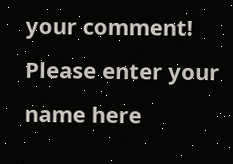your comment!
Please enter your name here